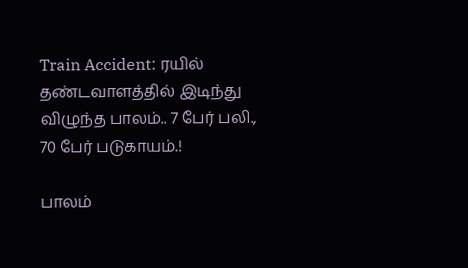Train Accident: ரயில் தண்டவாளத்தில் இடிந்து விழுந்த பாலம்.. 7 பேர் பலி., 70 பேர் படுகாயம்.!

பாலம்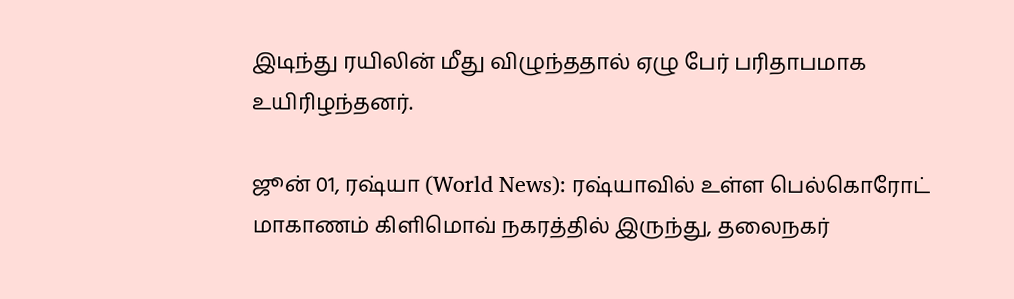இடிந்து ரயிலின் மீது விழுந்ததால் ஏழு பேர் பரிதாபமாக உயிரிழந்தனர்.

ஜூன் 01, ரஷ்யா (World News): ரஷ்யாவில் உள்ள பெல்கொரோட் மாகாணம் கிளிமொவ் நகரத்தில் இருந்து, தலைநகர்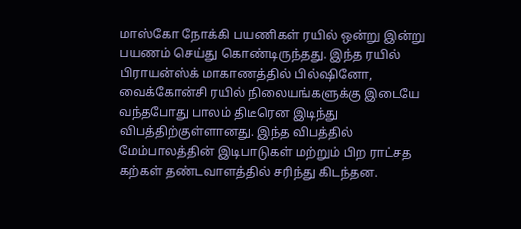மாஸ்கோ நோக்கி பயணிகள் ரயில் ஒன்று இன்று பயணம் செய்து கொண்டிருந்தது. இந்த ரயில் பிராயன்ஸ்க் மாகாணத்தில் பில்ஷினோ, வைக்கோன்சி ரயில் நிலையங்களுக்கு இடையே வந்தபோது பாலம் திடீரென இடிந்து விபத்திற்குள்ளானது. இந்த விபத்தில் மேம்பாலத்தின் இடிபாடுகள் மற்றும் பிற ராட்சத கற்கள் தண்டவாளத்தில் சரிந்து கிடந்தன.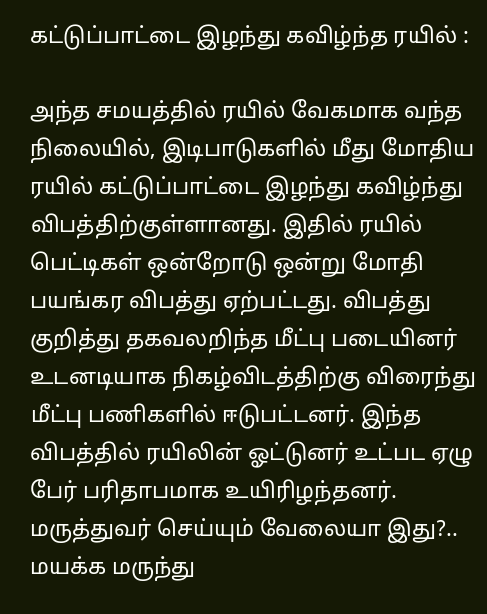கட்டுப்பாட்டை இழந்து கவிழ்ந்த ரயில் :

அந்த சமயத்தில் ரயில் வேகமாக வந்த நிலையில், இடிபாடுகளில் மீது மோதிய ரயில் கட்டுப்பாட்டை இழந்து கவிழ்ந்து விபத்திற்குள்ளானது. இதில் ரயில் பெட்டிகள் ஒன்றோடு ஒன்று மோதி பயங்கர விபத்து ஏற்பட்டது. விபத்து குறித்து தகவலறிந்த மீட்பு படையினர் உடனடியாக நிகழ்விடத்திற்கு விரைந்து மீட்பு பணிகளில் ஈடுபட்டனர். இந்த விபத்தில் ரயிலின் ஓட்டுனர் உட்பட ஏழு பேர் பரிதாபமாக உயிரிழந்தனர். மருத்துவர் செய்யும் வேலையா இது?.. மயக்க மருந்து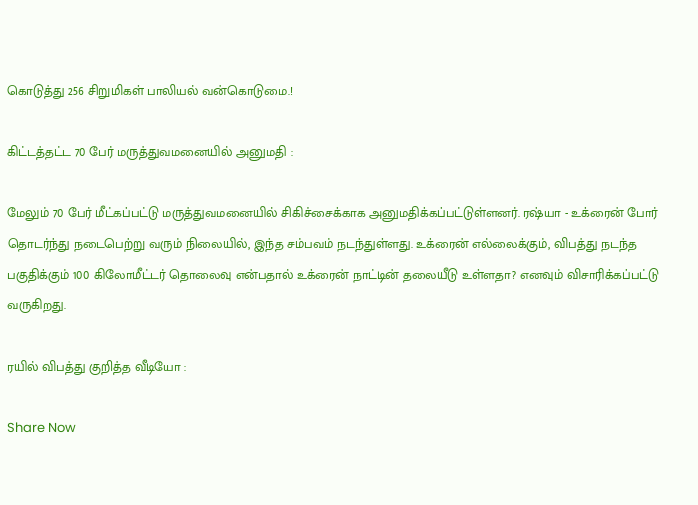கொடுத்து 256 சிறுமிகள் பாலியல் வன்கொடுமை.!

கிட்டத்தட்ட 70 பேர் மருத்துவமனையில் அனுமதி :

மேலும் 70 பேர் மீட்கப்பட்டு மருத்துவமனையில் சிகிச்சைக்காக அனுமதிக்கப்பட்டுள்ளனர். ரஷ்யா - உக்ரைன் போர் தொடர்ந்து நடைபெற்று வரும் நிலையில், இந்த சம்பவம் நடந்துள்ளது. உக்ரைன் எல்லைக்கும், விபத்து நடந்த பகுதிக்கும் 100 கிலோமீட்டர் தொலைவு என்பதால் உக்ரைன் நாட்டின் தலையீடு உள்ளதா? எனவும் விசாரிக்கப்பட்டு வருகிறது.

ரயில் விபத்து குறித்த வீடியோ :

Share Now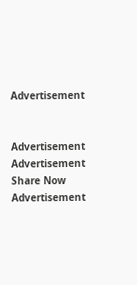Advertisement


Advertisement
Advertisement
Share Now
Advertisement